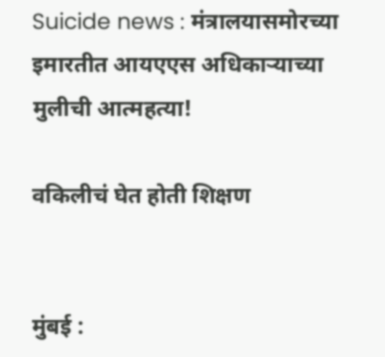Suicide news : मंत्रालयासमोरच्या इमारतीत आयएएस अधिकार्‍याच्या मुलीची आत्महत्या!

वकिलीचं घेत होती शिक्षण


मुंबई :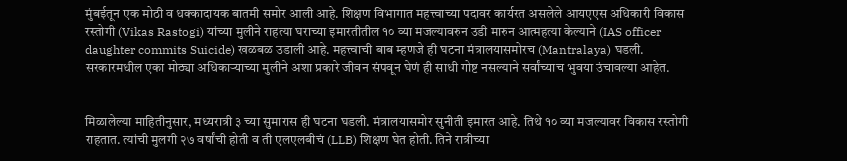मुंबईतून एक मोठी व धक्कादायक बातमी समोर आली आहे. शिक्षण विभागात महत्त्वाच्या पदावर कार्यरत असलेले आयएएस अधिकारी विकास रस्तोगी (Vikas Rastogi) यांच्या मुलीने राहत्या घराच्या इमारतीतील १० व्या मजल्यावरुन उडी मारुन आत्महत्या केल्याने (IAS officer daughter commits Suicide) खळबळ उडाली आहे. महत्त्वाची बाब म्हणजे ही घटना मंत्रालयासमोरच (Mantralaya) घडली. सरकारमधील एका मोठ्या अधिकाऱ्याच्या मुलीने अशा प्रकारे जीवन संपवून घेणं ही साधी गोष्ट नसल्याने सर्वांच्याच भुवया उंचावल्या आहेत.


मिळालेल्या माहितीनुसार, मध्यरात्री ३ च्या सुमारास ही घटना घडली. मंत्रालयासमोर सुनीती इमारत आहे. तिथे १० व्या मजल्यावर विकास रस्तोगी राहतात. त्यांची मुलगी २७ वर्षांची होती व ती एलएलबीचं (LLB) शिक्षण घेत होती. तिने रात्रीच्या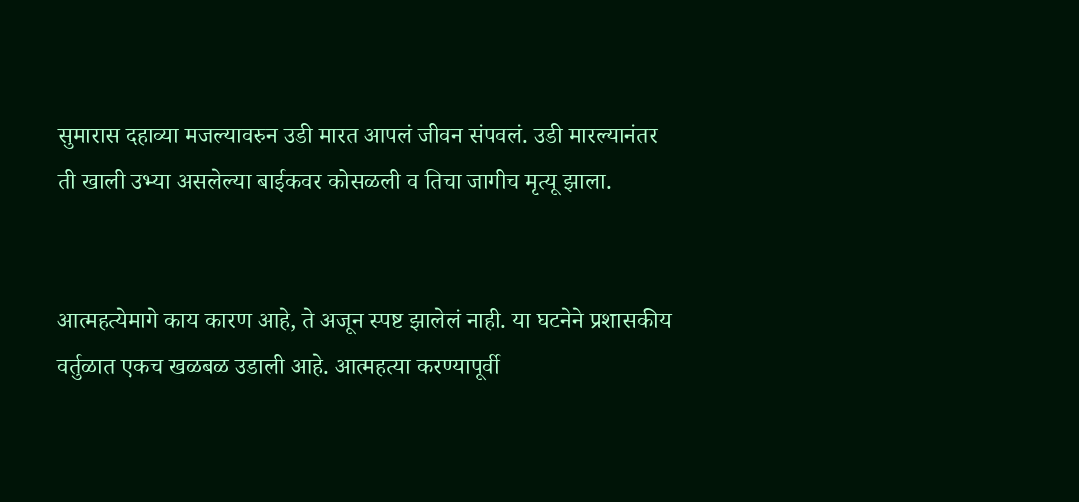सुमारास दहाव्या मजल्यावरुन उडी मारत आपलं जीवन संपवलं. उडी मारल्यानंतर ती खाली उभ्या असलेल्या बाईकवर कोसळली व तिचा जागीच मृत्यू झाला.


आत्महत्येमागे काय कारण आहे, ते अजून स्पष्ट झालेलं नाही. या घटनेने प्रशासकीय वर्तुळात एकच खळबळ उडाली आहे. आत्महत्या करण्यापूर्वी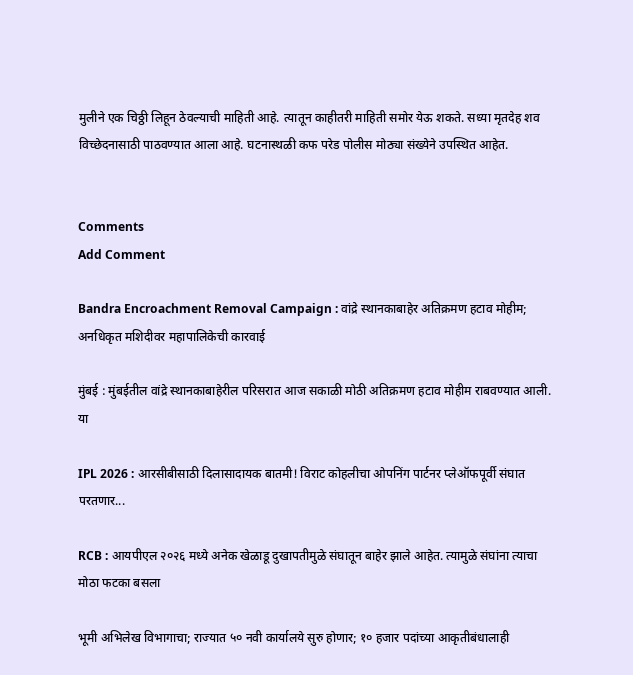मुलीने एक चिठ्ठी लिहून ठेवल्याची माहिती आहे. त्यातून काहीतरी माहिती समोर येऊ शकते. सध्या मृतदेह शव विच्छेदनासाठी पाठवण्यात आला आहे. घटनास्थळी कफ परेड पोलीस मोठ्या संख्येने उपस्थित आहेत.


Comments
Add Comment

Bandra Encroachment Removal Campaign : वांद्रे स्थानकाबाहेर अतिक्रमण हटाव मोहीम; अनधिकृत मशिदीवर महापालिकेची कारवाई

मुंबई : मुंबईतील वांद्रे स्थानकाबाहेरील परिसरात आज सकाळी मोठी अतिक्रमण हटाव मोहीम राबवण्यात आली. या

IPL 2026 : आरसीबीसाठी दिलासादायक बातमी! विराट कोहलीचा ओपनिंग पार्टनर प्लेऑफपूर्वी संघात परतणार...

RCB : आयपीएल २०२६ मध्ये अनेक खेळाडू दुखापतीमुळे संघातून बाहेर झाले आहेत. त्यामुळे संघांना त्याचा मोठा फटका बसला

भूमी अभिलेख विभागाचा; राज्यात ५० नवी कार्यालये सुरु होणार; १० हजार पदांच्या आकृतीबंधालाही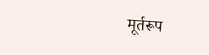मूर्तरूप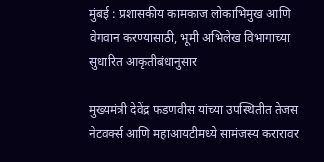मुंबई : प्रशासकीय कामकाज लोकाभिमुख आणि वेगवान करण्यासाठी, भूमी अभिलेख विभागाच्या सुधारित आकृतीबंधानुसार

मुख्यमंत्री देवेंद्र फडणवीस यांच्या उपस्थितीत तेजस नेटवर्क्स आणि महाआयटीमध्ये सामंजस्य करारावर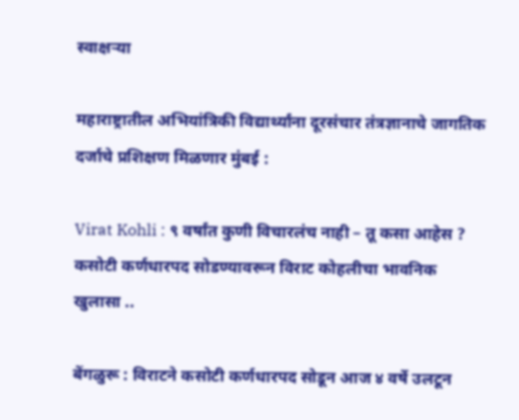स्वाक्षऱ्या

महाराष्ट्रातील अभियांत्रिकी विद्यार्थ्यांना दूरसंचार तंत्रज्ञानाचे जागतिक दर्जाचे प्रशिक्षण मिळणार मुंबई :

Virat Kohli : ९ वर्षांत कुणी विचारलंच नाही – तू कसा आहेस ? कसोटी कर्णधारपद सोडण्यावरून विराट कोहलीचा भावनिक खुलासा ..

बेंगळुरू : विराटने कसोटी कर्णधारपद सोडून आज ४ वर्षे उलटून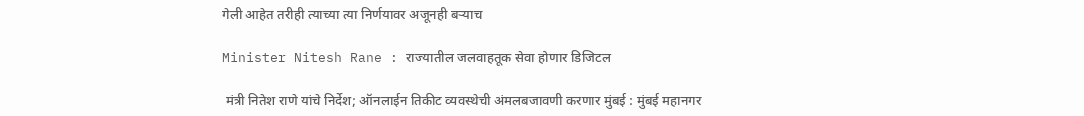गेली आहेत तरीही त्याच्या त्या निर्णयावर अजूनही बऱ्याच

Minister Nitesh Rane : राज्यातील जलवाहतूक सेवा होणार डिजिटल

 मंत्री नितेश राणे यांचे निर्देश; ऑनलाईन तिकीट व्यवस्थेची अंमलबजावणी करणार मुंबई : मुंबई महानगर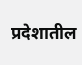प्रदेशातील